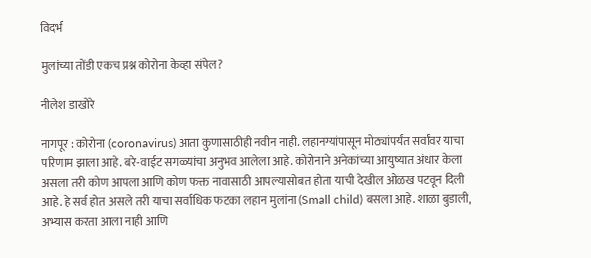विदर्भ

मुलांच्या तोंडी एकच प्रश्न कोरोना केव्हा संपेल?

नीलेश डाखोरे

नागपूर : कोरोना (coronavirus) आता कुणासाठीही नवीन नाही. लहानग्यांपासून मोठ्यांपर्यंत सर्वांवर याचा परिणाम झाला आहे. बरे-वाईट सगळ्यांचा अनुभव आलेला आहे. कोरोनाने अनेकांच्या आयुष्यात अंधार केला असला तरी कोण आपला आणि कोण फक्त नावासाठी आपल्यासोबत होता याची देखील ओळख पटवून दिली आहे. हे सर्व होत असले तरी याचा सर्वाधिक फटका लहान मुलांना (Small child) बसला आहे. शाळा बुडाली, अभ्यास करता आला नाही आणि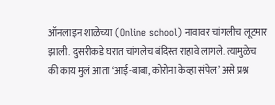ऑनलाइन शाळेच्या (Online school) नावावर चांगलीच लूटमार झाली. दुसरीकडे घरात चांगलेच बंदिस्त राहावे लागले. त्यामुळेच की काय मुलं आता ‘आई-बाबा, कोरोना केव्हा संपेल’ असे प्रश्न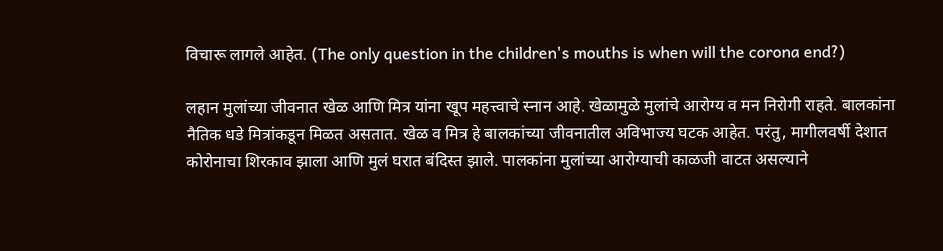विचारू लागले आहेत. (The only question in the children's mouths is when will the corona end?)

लहान मुलांच्या जीवनात खेळ आणि मित्र यांना खूप महत्त्वाचे स्नान आहे. खेळामुळे मुलांचे आरोग्य व मन निरोगी राहते. बालकांना नैतिक धडे मित्रांकडून मिळत असतात. खेळ व मित्र हे बालकांच्या जीवनातील अविभाज्य घटक आहेत. परंतु, मागीलवर्षी देशात कोरोनाचा शिरकाव झाला आणि मुलं घरात बंदिस्त झाले. पालकांना मुलांच्या आरोग्याची काळजी वाटत असल्याने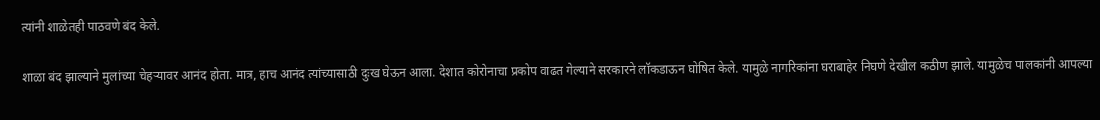त्यांनी शाळेतही पाठवणे बंद केले.

शाळा बंद झाल्याने मुलांच्या चेहऱ्यावर आनंद होता. मात्र, हाच आनंद त्यांच्यासाठी दुःख घेऊन आला. देशात कोरोनाचा प्रकोप वाढत गेल्याने सरकारने लॉकडाऊन घोषित केले. यामुळे नागरिकांना घराबाहेर निघणे देखील कठीण झाले. यामुळेच पालकांनी आपल्या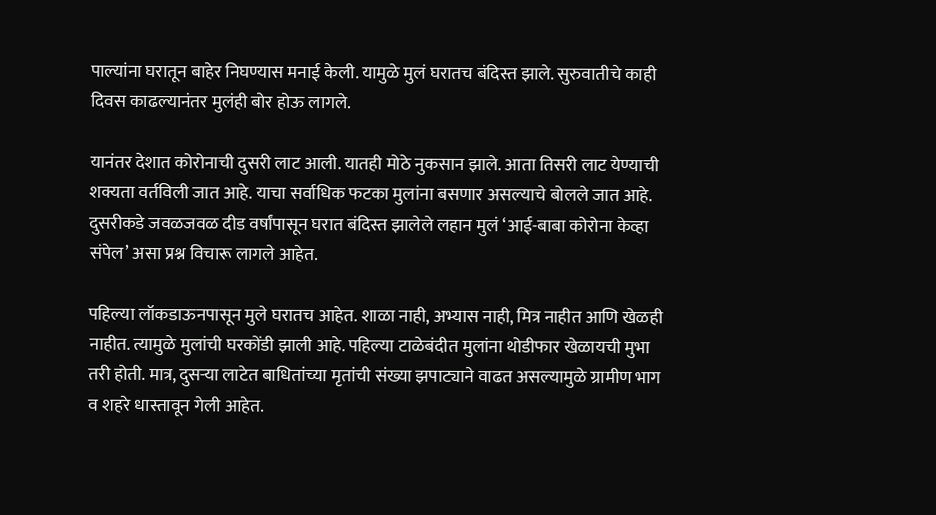पाल्यांना घरातून बाहेर निघण्यास मनाई केली. यामुळे मुलं घरातच बंदिस्त झाले. सुरुवातीचे काही दिवस काढल्यानंतर मुलंही बोर होऊ लागले.

यानंतर देशात कोरोनाची दुसरी लाट आली. यातही मोठे नुकसान झाले. आता तिसरी लाट येण्याची शक्यता वर्तविली जात आहे. याचा सर्वाधिक फटका मुलांना बसणार असल्याचे बोलले जात आहे. दुसरीकडे जवळजवळ दीड वर्षांपासून घरात बंदिस्त झालेले लहान मुलं ‘आई-बाबा कोरोना केव्हा संपेल’ असा प्रश्न विचारू लागले आहेत.

पहिल्या लॉकडाऊनपासून मुले घरातच आहेत. शाळा नाही, अभ्यास नाही, मित्र नाहीत आणि खेळही नाहीत. त्यामुळे मुलांची घरकोंडी झाली आहे. पहिल्या टाळेबंदीत मुलांना थोडीफार खेळायची मुभा तरी होती. मात्र, दुसऱ्या लाटेत बाधितांच्या मृतांची संख्या झपाट्याने वाढत असल्यामुळे ग्रामीण भाग व शहरे धास्तावून गेली आहेत.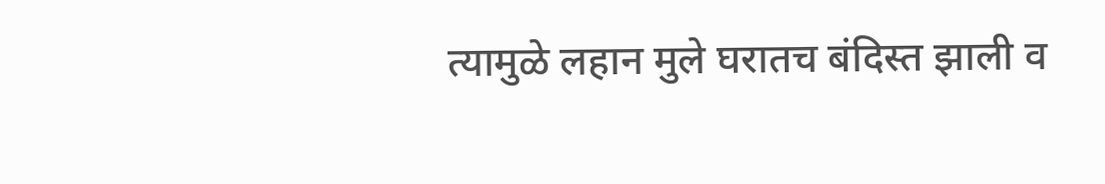त्यामुळे लहान मुले घरातच बंदिस्त झाली व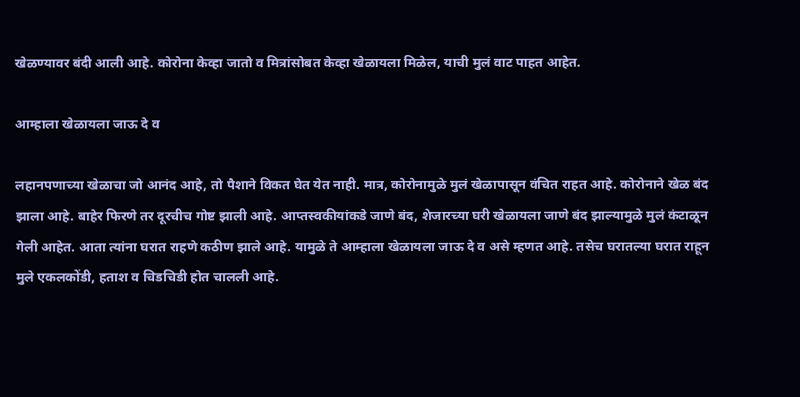खेळण्यावर बंदी आली आहे. कोरोना केव्हा जातो व मित्रांसोबत केव्हा खेळायला मिळेल, याची मुलं वाट पाहत आहेत.

आम्हाला खेळायला जाऊ दे व

लहानपणाच्या खेळाचा जो आनंद आहे, तो पैशाने विकत घेत येत नाही. मात्र, कोरोनामुळे मुलं खेळापासून वंचित राहत आहे. कोरोनाने खेळ बंद झाला आहे. बाहेर फिरणे तर दूरचीच गोष्ट झाली आहे. आप्तस्वकीयांकडे जाणे बंद, शेजारच्या घरी खेळायला जाणे बंद झाल्यामुळे मुलं कंटाळून गेली आहेत. आता त्यांना घरात राहणे कठीण झाले आहे. यामुळे ते आम्हाला खेळायला जाऊ दे व असे म्हणत आहे. तसेच घरातल्या घरात राहून मुले एकलकोंडी, हताश व चिडचिडी होत चालली आहे.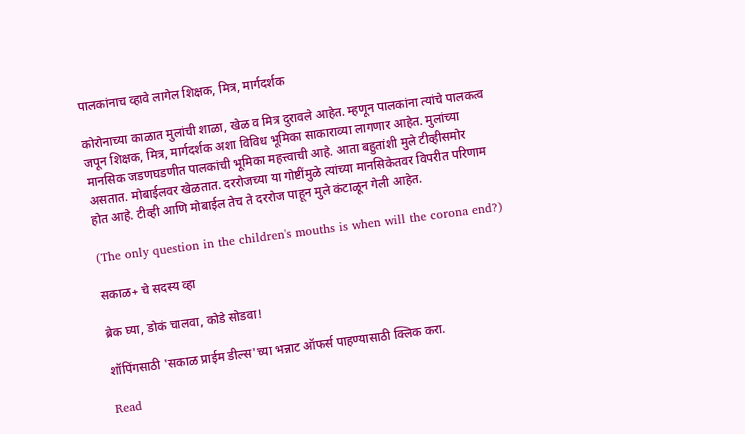पालकांनाच व्हावे लागेल शिक्षक, मित्र, मार्गदर्शक

कोरोनाच्या काळात मुलांची शाळा, खेळ व मित्र दुरावले आहेत. म्हणून पालकांना त्यांचे पालकत्व जपून शिक्षक, मित्र, मार्गदर्शक अशा विविध भूमिका साकाराव्या लागणार आहेत. मुलांच्या मानसिक जडणघडणीत पालकांची भूमिका महत्त्वाची आहे. आता बहुतांशी मुले टीव्हीसमोर असतात. मोबाईलवर खेळतात. दररोजच्या या गोष्टींमुळे त्यांच्या मानसिकेतवर विपरीत परिणाम होत आहे. टीव्ही आणि मोबाईल तेच ते दररोज पाहून मुले कंटाळून गेली आहेत.

(The only question in the children's mouths is when will the corona end?)

सकाळ+ चे सदस्य व्हा

ब्रेक घ्या, डोकं चालवा, कोडे सोडवा!

शॉपिंगसाठी 'सकाळ प्राईम डील्स'च्या भन्नाट ऑफर्स पाहण्यासाठी क्लिक करा.

Read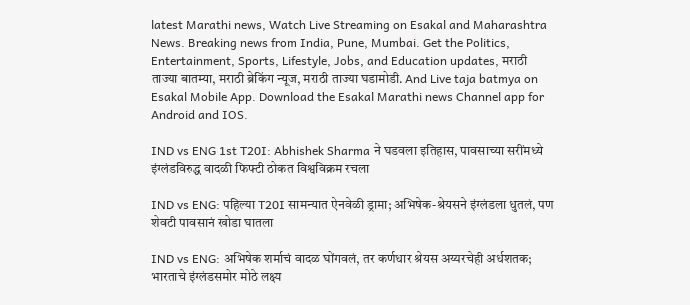latest Marathi news, Watch Live Streaming on Esakal and Maharashtra News. Breaking news from India, Pune, Mumbai. Get the Politics, Entertainment, Sports, Lifestyle, Jobs, and Education updates, मराठी ताज्या बातम्या, मराठी ब्रेकिंग न्यूज, मराठी ताज्या घडामोडी. And Live taja batmya on Esakal Mobile App. Download the Esakal Marathi news Channel app for Android and IOS.

IND vs ENG 1st T20I: Abhishek Sharma ने घडवला इतिहास, पावसाच्या सरींमध्ये इंग्लंडविरुद्ध वादळी फिफ्टी ठोकत विश्वविक्रम रचला

IND vs ENG: पहिल्या T20I सामन्यात ऐनवेळी ड्रामा; अभिषेक-श्रेयसने इंग्लंडला धुतलं, पण शेवटी पावसानं खोडा घातला

IND vs ENG: अभिषेक शर्माचं वादळ घोंगवलं, तर कर्णधार श्रेयस अय्यरचेही अर्धशतक; भारताचे इंग्लंडसमोर मोठे लक्ष्य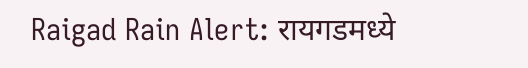Raigad Rain Alert: रायगडमध्ये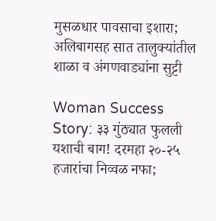मुसळधार पावसाचा इशारा; अलिबागसह सात तालुक्यांतील शाळा व अंगणवाड्यांना सुट्टी

Woman Success Story: ३३ गुंठ्यात फुलली यशाची बाग! दरमहा २०-२५ हजारांचा निव्वळ नफा;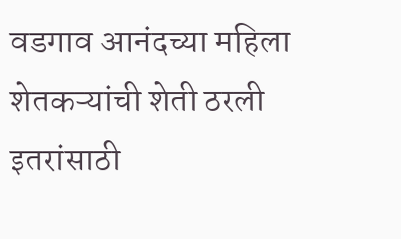वडगाव आनंदच्या महिला शेतकऱ्यांची शेती ठरली इतरांसाठी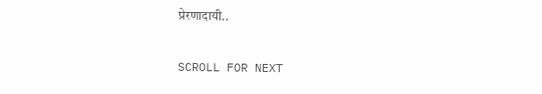प्रेरणादायी..

SCROLL FOR NEXT